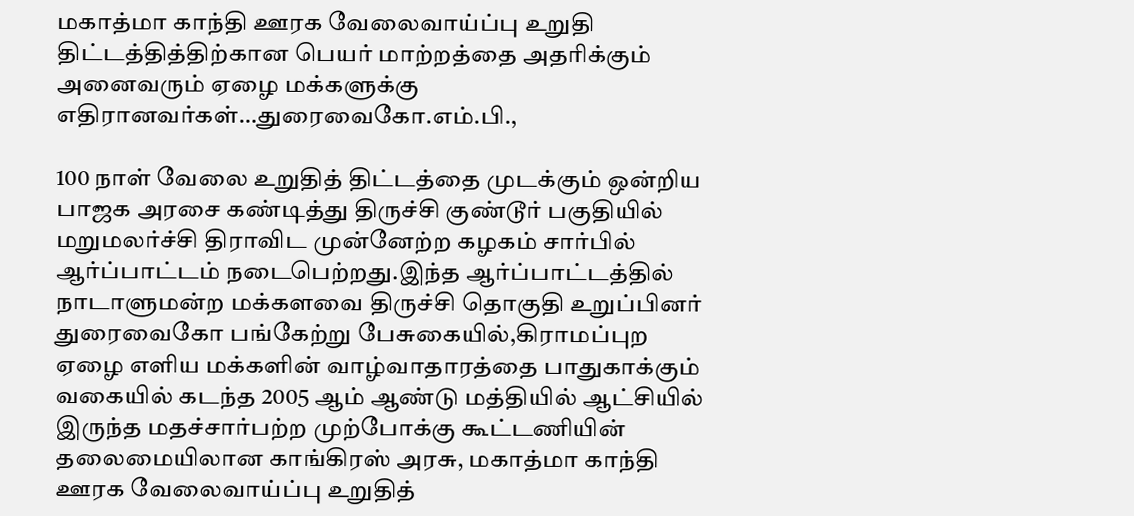மகாத்மா காந்தி ஊரக வேலைவாய்ப்பு உறுதி திட்டத்தித்திற்கான பெயர் மாற்றத்தை அதரிக்கும் அனைவரும் ஏழை மக்களுக்கு எதிரானவர்கள்…துரைவைகோ.எம்.பி.,

100 நாள் வேலை உறுதித் திட்டத்தை முடக்கும் ஒன்றிய பாஜக அரசை கண்டித்து திருச்சி குண்டூர் பகுதியில் மறுமலர்ச்சி திராவிட முன்னேற்ற கழகம் சார்பில் ஆர்ப்பாட்டம் நடைபெற்றது.இந்த ஆர்ப்பாட்டத்தில் நாடாளுமன்ற மக்களவை திருச்சி தொகுதி உறுப்பினர் துரைவைகோ பங்கேற்று பேசுகையில்,கிராமப்புற ஏழை எளிய மக்களின் வாழ்வாதாரத்தை பாதுகாக்கும் வகையில் கடந்த 2005 ஆம் ஆண்டு மத்தியில் ஆட்சியில் இருந்த மதச்சார்பற்ற முற்போக்கு கூட்டணியின் தலைமையிலான காங்கிரஸ் அரசு, மகாத்மா காந்தி ஊரக வேலைவாய்ப்பு உறுதித்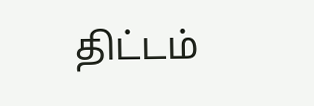திட்டம்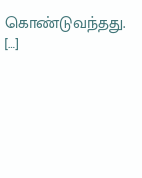கொண்டுவந்தது. […]